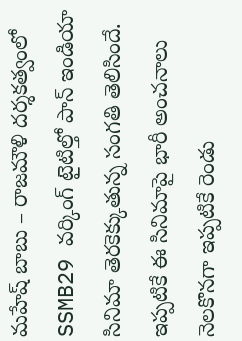మహేష్ బాబు – రాజమౌళి దర్శకత్వంలో SSMB29 వర్కింగ్ టైటిల్తో పాన్ ఇండియా సినిమా తెరకెక్కుతున్న సంగతి తెలిసిందే. ఇప్పటికే ఈ సినిమాపై భారీ అంచనాలు నెలకొనగా ఇప్పటికే రెండు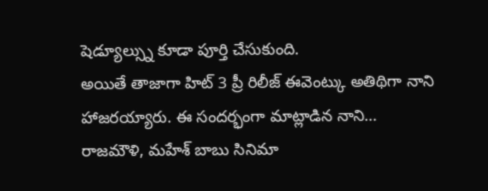షెడ్యూల్స్ను కూడా పూర్తి చేసుకుంది.
అయితే తాజాగా హిట్ 3 ప్రీ రిలీజ్ ఈవెంట్కు అతిథిగా నాని హాజరయ్యారు. ఈ సందర్భంగా మాట్లాడిన నాని… రాజమౌళి, మహేశ్ బాబు సినిమా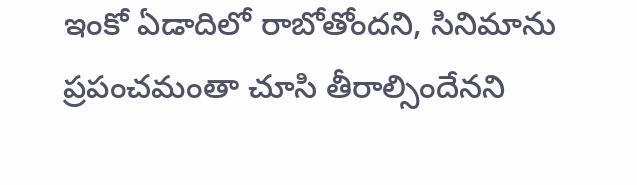ఇంకో ఏడాదిలో రాబోతోందని, సినిమాను ప్రపంచమంతా చూసి తీరాల్సిందేనని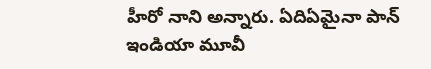హీరో నాని అన్నారు. ఏదిఏమైనా పాన్ ఇండియా మూవీ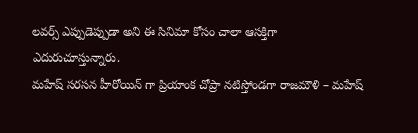లవర్స్ ఎప్పుడెప్పుడా అని ఈ సినిమా కోసం చాలా ఆసక్తిగా ఎదురుచూస్తున్నారు.
మహేష్ సరసన హీరోయిన్ గా ప్రియాంక చోప్రా నటిస్తోండగా రాజమౌళి – మహేష్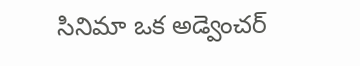సినిమా ఒక అడ్వెంచర్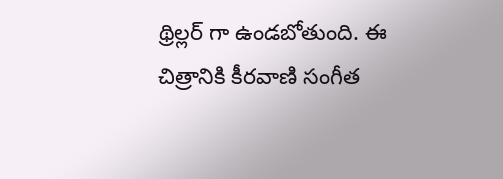థ్రిల్లర్ గా ఉండబోతుంది. ఈ చిత్రానికి కీరవాణి సంగీత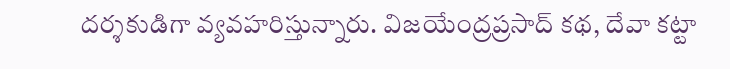దర్శకుడిగా వ్యవహరిస్తున్నారు. విజయేంద్రప్రసాద్ కథ, దేవా కట్టా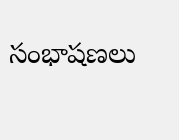సంభాషణలు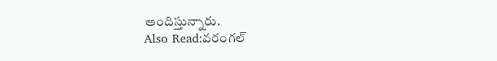అందిస్తున్నారు.
Also Read:వరంగల్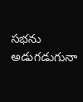సభను అడుగడుగునా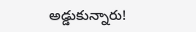అడ్డుకున్నారు!